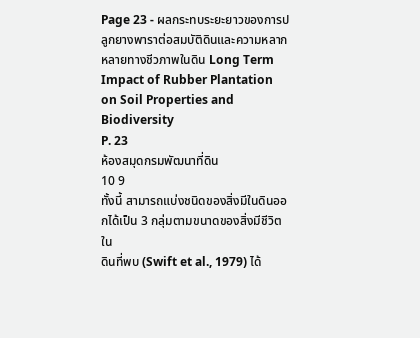Page 23 - ผลกระทบระยะยาวของการปลูกยางพาราต่อสมบัติดินและความหลากหลายทางชีวภาพในดิน Long Term Impact of Rubber Plantation on Soil Properties and Biodiversity
P. 23
ห้องสมุดกรมพัฒนาที่ดิน
10 9
ทั้งนี้ สามารถแบ่งชนิดของสิ่งมีในดินออกได้เป็น 3 กลุ่มตามขนาดของสิ่งมีชีวิตใน
ดินที่พบ (Swift et al., 1979) ได้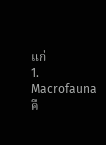แก่
1. Macrofauna คื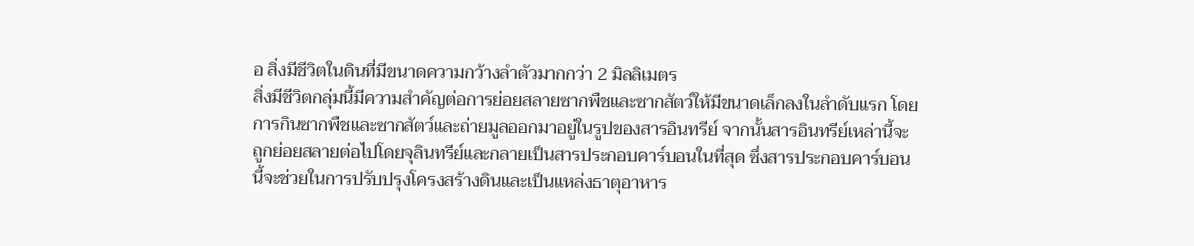อ สิ่งมีชีวิตในดินที่มีขนาดความกว้างลำตัวมากกว่า 2 มิลลิเมตร
สิ่งมีชีวิตกลุ่มนี้มีความสำคัญต่อการย่อยสลายซากพืชและซากสัตว์ให้มีขนาดเล็กลงในลำดับแรก โดย
การกินซากพืชและซากสัตว์และถ่ายมูลออกมาอยู่ในรูปของสารอินทรีย์ จากนั้นสารอินทรีย์เหล่านี้จะ
ถูกย่อยสลายต่อไปโดยจุลินทรีย์และกลายเป็นสารประกอบคาร์บอนในที่สุด ซึ่งสารประกอบคาร์บอน
นี้จะช่วยในการปรับปรุงโครงสร้างดินและเป็นแหล่งธาตุอาหาร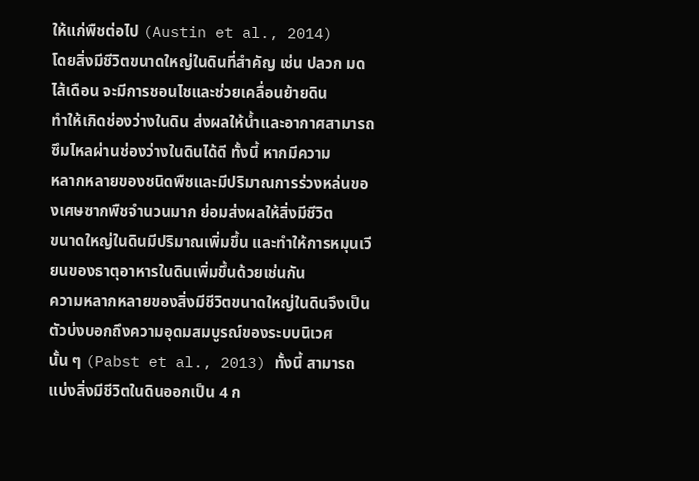ให้แก่พืชต่อไป (Austin et al., 2014)
โดยสิ่งมีชีวิตขนาดใหญ่ในดินที่สำคัญ เช่น ปลวก มด ไส้เดือน จะมีการชอนไชและช่วยเคลื่อนย้ายดิน
ทำให้เกิดช่องว่างในดิน ส่งผลให้น้ำและอากาศสามารถซึมไหลผ่านช่องว่างในดินได้ดี ทั้งนี้ หากมีความ
หลากหลายของชนิดพืชและมีปริมาณการร่วงหล่นของเศษซากพืชจำนวนมาก ย่อมส่งผลให้สิ่งมีชีวิต
ขนาดใหญ่ในดินมีปริมาณเพิ่มขึ้น และทำให้การหมุนเวียนของธาตุอาหารในดินเพิ่มขึ้นด้วยเช่นกัน
ความหลากหลายของสิ่งมีชีวิตขนาดใหญ่ในดินจึงเป็นตัวบ่งบอกถึงความอุดมสมบูรณ์ของระบบนิเวศ
นั้น ๆ (Pabst et al., 2013) ทั้งนี้ สามารถแบ่งสิ่งมีชีวิตในดินออกเป็น 4 ก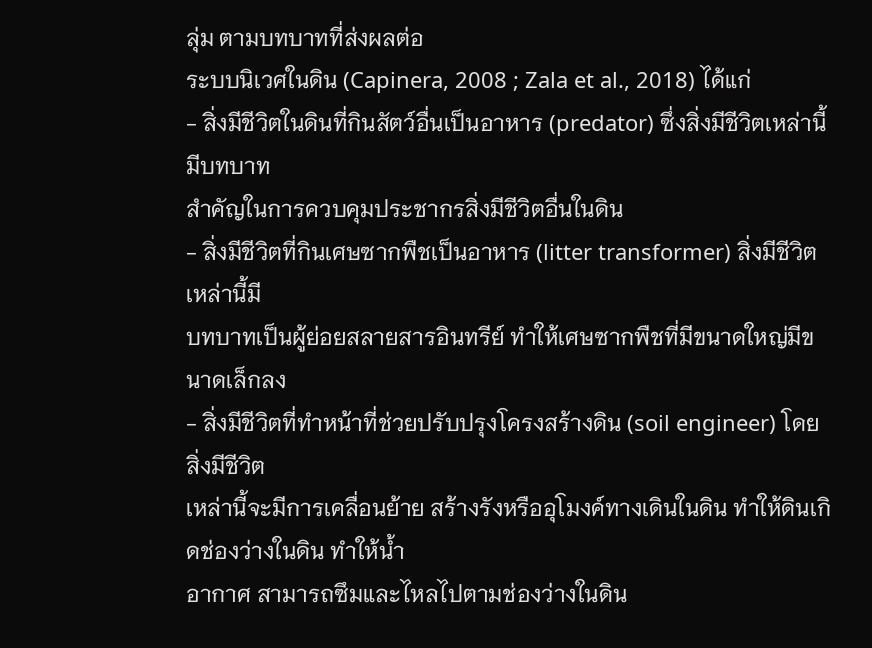ลุ่ม ตามบทบาทที่ส่งผลต่อ
ระบบนิเวศในดิน (Capinera, 2008 ; Zala et al., 2018) ได้แก่
- สิ่งมีชีวิตในดินที่กินสัตว์อื่นเป็นอาหาร (predator) ซึ่งสิ่งมีชีวิตเหล่านี้มีบทบาท
สำคัญในการควบคุมประชากรสิ่งมีชีวิตอื่นในดิน
- สิ่งมีชีวิตที่กินเศษซากพืชเป็นอาหาร (litter transformer) สิ่งมีชีวิตเหล่านี้มี
บทบาทเป็นผู้ย่อยสลายสารอินทรีย์ ทำให้เศษซากพืชที่มีขนาดใหญ่มีขนาดเล็กลง
- สิ่งมีชีวิตที่ทำหน้าที่ช่วยปรับปรุงโครงสร้างดิน (soil engineer) โดยสิ่งมีชีวิต
เหล่านี้จะมีการเคลื่อนย้าย สร้างรังหรืออุโมงค์ทางเดินในดิน ทำให้ดินเกิดช่องว่างในดิน ทำให้น้ำ
อากาศ สามารถซึมและไหลไปตามช่องว่างในดิน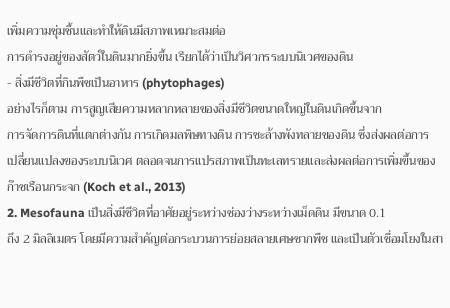เพิ่มความชุ่มชื้นและทำให้ดินมีสภาพเหมาะสมต่อ
การดำรงอยู่ของสัตว์ในดินมากยิ่งขึ้น เรียกได้ว่าเป็นวิศวกรระบบนิเวศของดิน
- สิ่งมีชีวิตที่กินพืชเป็นอาหาร (phytophages)
อย่างไรก็ตาม การสูญเสียความหลากหลายของสิ่งมีชีวิตขนาดใหญ่ในดินเกิดขึ้นจาก
การจัดการดินที่แตกต่างกัน การเกิดมลพิษทางดิน การชะล้างพังทลายของดิน ซึ่งส่งผลต่อการ
เปลี่ยนแปลงของระบบนิเวศ ตลอดจนการแปรสภาพเป็นทะเลทรายและส่งผลต่อการเพิ่มขึ้นของ
ก๊าซเรือนกระจก (Koch et al., 2013)
2. Mesofauna เป็นสิ่งมีชีวิตที่อาศัยอยู่ระหว่างช่องว่างระหว่างเม็ดดิน มีขนาด 0.1
ถึง 2 มิลลิเมตร โดยมีความสำคัญต่อกระบวนการย่อยสลายเศษซากพืช และเป็นตัวเชื่อมโยงในสา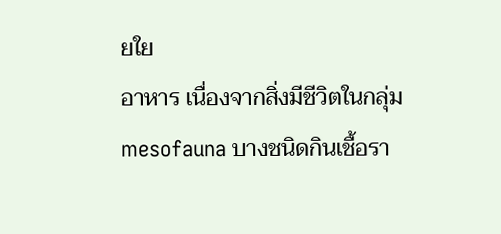ยใย
อาหาร เนื่องจากสิ่งมีชีวิตในกลุ่ม mesofauna บางชนิดกินเชื้อรา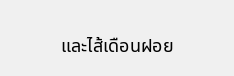และไส้เดือนฝอย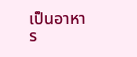เป็นอาหาร